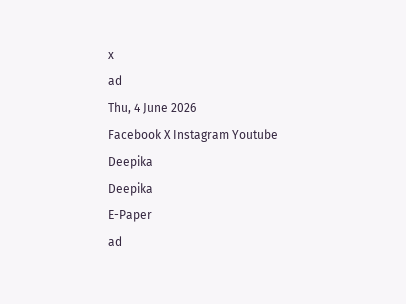x
ad
Thu, 4 June 2026
Facebook X Instagram Youtube
Deepika
Deepika
E-Paper
ad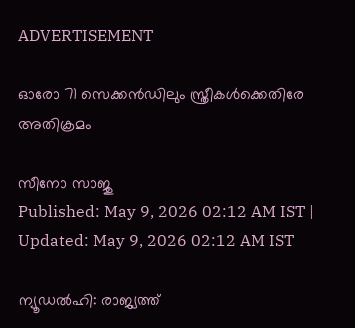ADVERTISEMENT

ഓരോ 71 സെക്കൻഡിലും സ്ത്രീകൾക്കെതിരേ അതിക്രമം

സീനോ സാജു
Published: May 9, 2026 02:12 AM IST | Updated: May 9, 2026 02:12 AM IST

ന്യൂഡൽഹി: രാജ്യത്ത്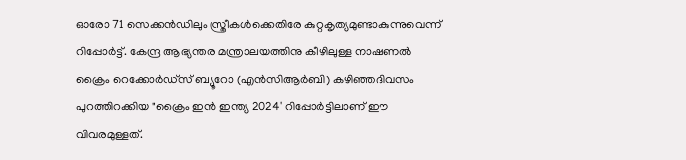ഓരോ 71 സെക്കൻഡിലും സ്ത്രീകൾക്കെതിരേ കുറ്റകൃത്യമുണ്ടാകുന്നുവെന്ന് റിപ്പോർട്ട്. കേന്ദ്ര ആഭ്യന്തര മന്ത്രാലയത്തിനു കീഴിലുള്ള നാഷണൽ ക്രൈം റെക്കോർഡ്സ് ബ്യൂറോ (എൻസിആർബി) കഴിഞ്ഞദിവസം പുറത്തിറക്കിയ "ക്രൈം ഇൻ ഇന്ത്യ 2024' റിപ്പോർട്ടിലാണ് ഈ വിവരമുള്ളത്.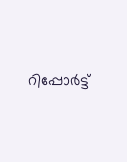റിപ്പോർട്ട്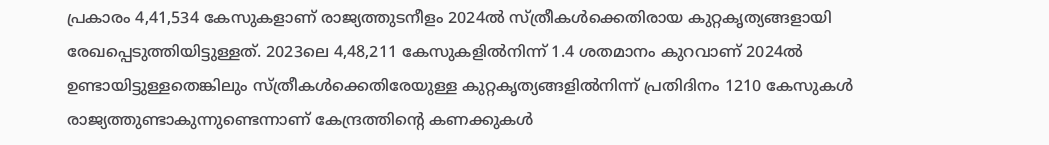പ്രകാരം 4,41,534 കേസുകളാണ് രാജ്യത്തുടനീളം 2024ൽ സ്ത്രീകൾക്കെതിരായ കുറ്റകൃത്യങ്ങളായി രേഖപ്പെടുത്തിയിട്ടുള്ളത്. 2023ലെ 4,48,211 കേസുകളിൽനിന്ന് 1.4 ശതമാനം കുറവാണ് 2024ൽ ഉണ്ടായിട്ടുള്ളതെങ്കിലും സ്ത്രീകൾക്കെതിരേയുള്ള കുറ്റകൃത്യങ്ങളിൽനിന്ന് പ്രതിദിനം 1210 കേസുകൾ രാജ്യത്തുണ്ടാകുന്നുണ്ടെന്നാണ് കേന്ദ്രത്തിന്‍റെ കണക്കുകൾ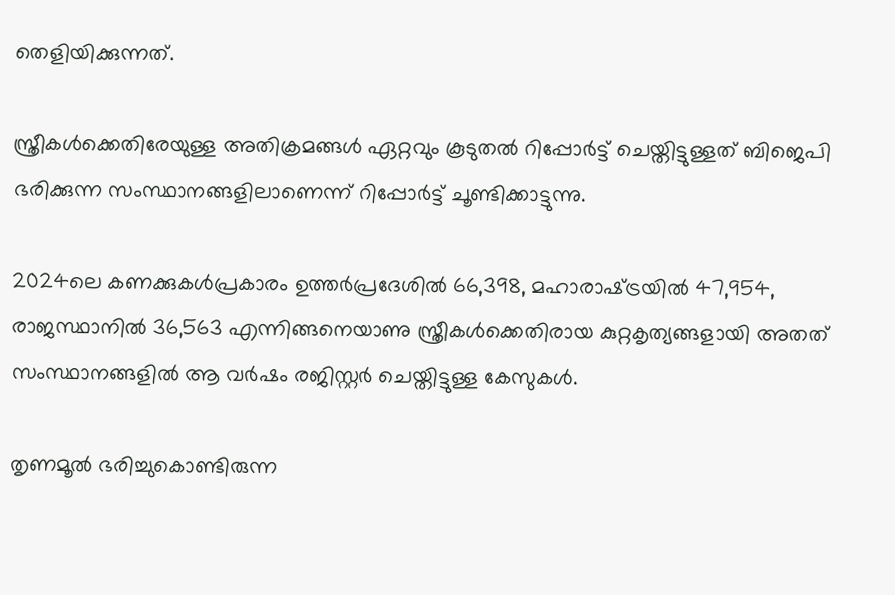തെളിയിക്കുന്നത്.

സ്ത്രീകൾക്കെതിരേയുള്ള അതിക്രമങ്ങൾ ഏറ്റവും കൂടുതൽ റിപ്പോർട്ട് ചെയ്തിട്ടുള്ളത് ബിജെപി ഭരിക്കുന്ന സംസ്ഥാനങ്ങളിലാണെന്ന് റിപ്പോർട്ട് ചൂണ്ടിക്കാട്ടുന്നു.

2024ലെ കണക്കുകൾപ്രകാരം ഉത്തർപ്രദേശിൽ 66,398, മഹാരാഷ്‌ട്രയിൽ 47,954, രാജസ്ഥാനിൽ 36,563 എന്നിങ്ങനെയാണു സ്ത്രീകൾക്കെതിരായ കുറ്റകൃത്യങ്ങളായി അതത് സംസ്ഥാനങ്ങളിൽ ആ വർഷം രജിസ്റ്റർ ചെയ്തിട്ടുള്ള കേസുകൾ.

തൃണമൂൽ ഭരിച്ചുകൊണ്ടിരുന്ന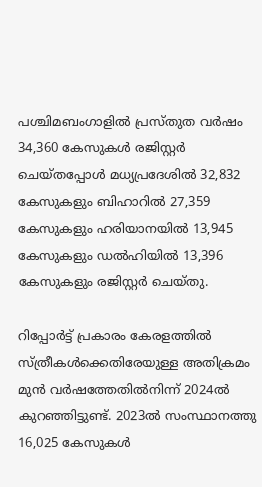പശ്ചിമബംഗാളിൽ പ്രസ്തുത വർഷം 34,360 കേസുകൾ രജിസ്റ്റർ ചെയ്തപ്പോൾ മധ്യപ്രദേശിൽ 32,832 കേസുകളും ബിഹാറിൽ 27,359 കേസുകളും ഹരിയാനയിൽ 13,945 കേസുകളും ഡൽഹിയിൽ 13,396 കേസുകളും രജിസ്റ്റർ ചെയ്തു.

റിപ്പോർട്ട് പ്രകാരം കേരളത്തിൽ സ്ത്രീകൾക്കെതിരേയുള്ള അതിക്രമം മുൻ വർഷത്തേതിൽനിന്ന് 2024ൽ കുറഞ്ഞിട്ടുണ്ട്. 2023ൽ സംസ്ഥാനത്തു 16,025 കേസുകൾ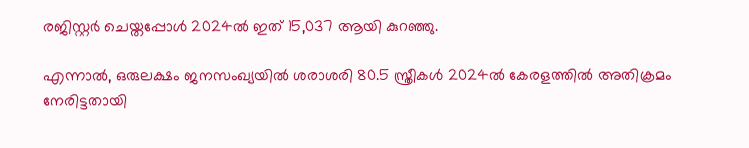രജിസ്റ്റർ ചെയ്തപ്പോൾ 2024ൽ ഇത് 15,037 ആയി കുറഞ്ഞു.

എന്നാൽ, ഒരുലക്ഷം ജനസംഖ്യയിൽ ശരാശരി 80.5 സ്ത്രീകൾ 2024ൽ കേരളത്തിൽ അതിക്രമം നേരിട്ടതായി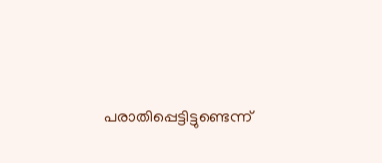പരാതിപ്പെട്ടിട്ടുണ്ടെന്ന്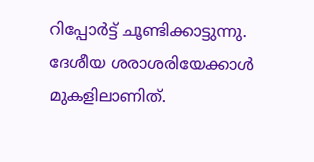റിപ്പോർട്ട് ചൂണ്ടിക്കാട്ടുന്നു. ദേശീയ ശരാശരിയേക്കാൾ മുകളിലാണിത്.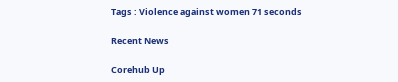Tags : Violence against women 71 seconds

Recent News

Corehub Up